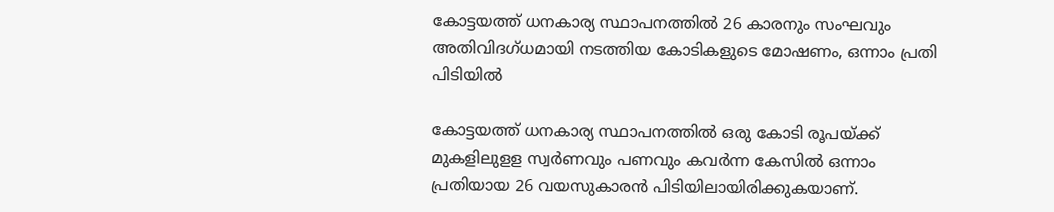കോട്ടയത്ത് ധനകാര്യ സ്ഥാപനത്തിൽ 26 കാരനും സംഘവും അതിവിദഗ്ധമായി നടത്തിയ കോടികളുടെ മോഷണം, ഒന്നാം പ്രതി പിടിയിൽ

കോട്ടയത്ത് ധനകാര്യ സ്ഥാപനത്തിൽ ഒരു കോടി രൂപയ്ക്ക് മുകളിലുളള സ്വർണവും പണവും കവർന്ന കേസിൽ ഒന്നാം പ്രതിയായ 26 വയസുകാരൻ പിടിയിലായിരിക്കുകയാണ്.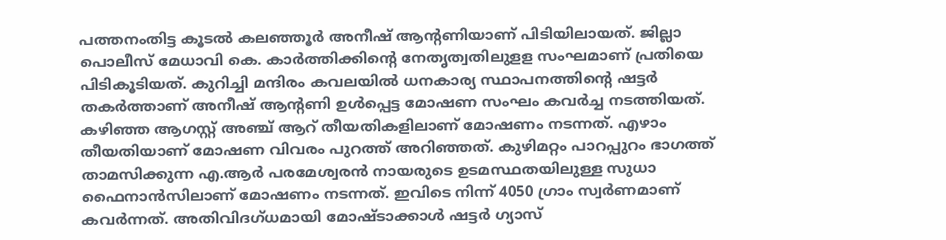പത്തനംതിട്ട കൂടൽ കലഞ്ഞൂർ അനീഷ് ആന്റണിയാണ് പിടിയിലായത്. ജില്ലാ പൊലീസ് മേധാവി കെ. കാർത്തിക്കിന്റെ നേതൃത്വതിലുളള സംഘമാണ് പ്രതിയെ പിടികൂടിയത്. കുറിച്ചി മന്ദിരം കവലയിൽ ധനകാര്യ സ്ഥാപനത്തിന്റെ ഷട്ടർ തകർത്താണ് അനീഷ് ആന്റണി ഉൾപ്പെട്ട മോഷണ സംഘം കവർച്ച നടത്തിയത്.
കഴിഞ്ഞ ആഗസ്റ്റ് അഞ്ച് ആറ് തീയതികളിലാണ് മോഷണം നടന്നത്. എഴാം തീയതിയാണ് മോഷണ വിവരം പുറത്ത് അറിഞ്ഞത്. കുഴിമറ്റം പാറപ്പുറം ഭാഗത്ത് താമസിക്കുന്ന എ.ആർ പരമേശ്വരൻ നായരുടെ ഉടമസ്ഥതയിലുള്ള സുധാ ഫൈനാൻസിലാണ് മോഷണം നടന്നത്. ഇവിടെ നിന്ന് 4050 ഗ്രാം സ്വർണമാണ് കവർന്നത്. അതിവിദഗ്ധമായി മോഷ്ടാക്കാൾ ഷട്ടർ ഗ്യാസ്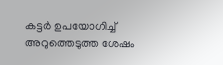കട്ടർ ഉപയോഗിച്ച് അറുത്തെടുത്ത ശേഷം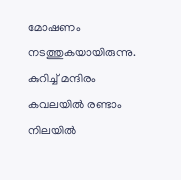മോഷണം നടത്തുകയായിരുന്നു.
കുറിച്ച് മന്ദിരം കവലയിൽ രണ്ടാം നിലയിൽ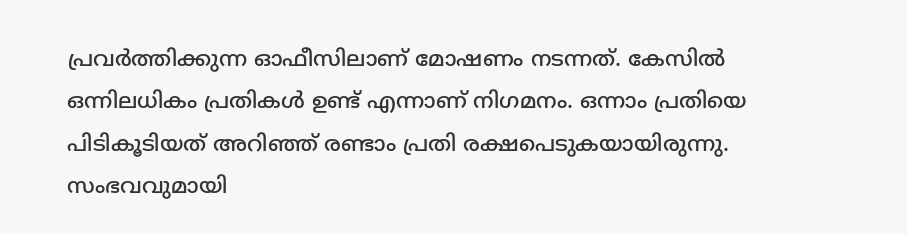പ്രവർത്തിക്കുന്ന ഓഫീസിലാണ് മോഷണം നടന്നത്. കേസിൽ ഒന്നിലധികം പ്രതികൾ ഉണ്ട് എന്നാണ് നിഗമനം. ഒന്നാം പ്രതിയെ പിടികൂടിയത് അറിഞ്ഞ് രണ്ടാം പ്രതി രക്ഷപെടുകയായിരുന്നു. സംഭവവുമായി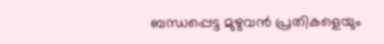ബന്ധപ്പെട്ട മുഴുവൻ പ്രതികളെയും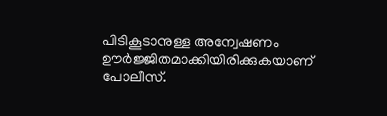പിടികൂടാനുള്ള അന്വേഷണം ഊർജ്ജിതമാക്കിയിരിക്കുകയാണ് പോലീസ്.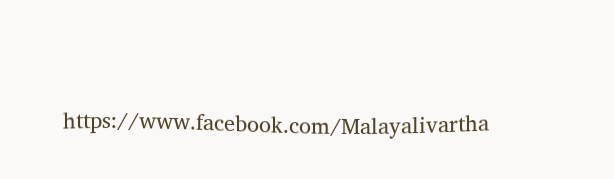https://www.facebook.com/Malayalivartha